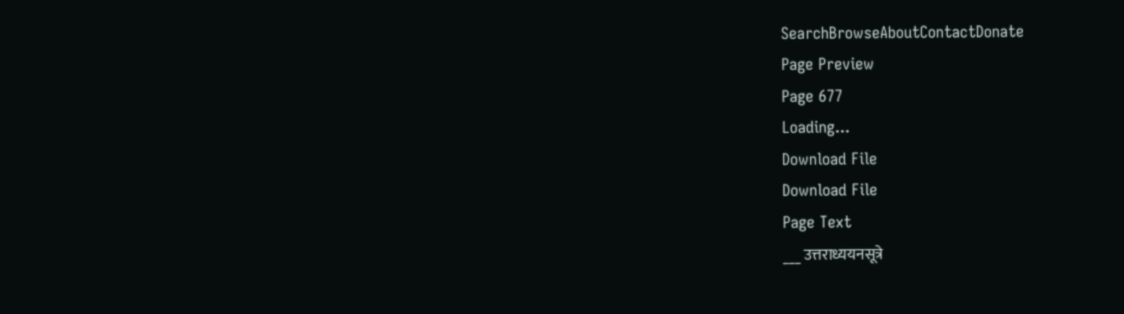SearchBrowseAboutContactDonate
Page Preview
Page 677
Loading...
Download File
Download File
Page Text
___ उत्तराध्ययनसूत्रे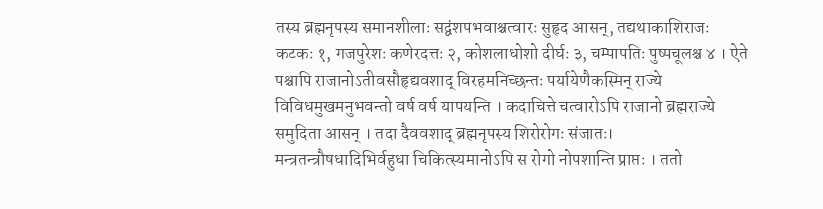तस्य ब्रह्मनृपस्य समानशीलाः सद्वंशपभवाश्चत्वारः सुहृद आसन्, तद्यथाकाशिराजः कटकः १, गजपुरेशः कणेरदत्तः २, कोशलाधोशो दीर्घः ३, चम्पापतिः पुष्पचूलश्च ४ । ऐते पश्चापि राजानोऽतीवसौहृद्यवशाद् विरहमनिच्छन्तः पर्यायेणैकस्मिन् राज्ये विविधमुखमनुभवन्तो वर्ष वर्ष यापयन्ति । कदाचित्ते चत्वारोऽपि राजानो ब्रह्मराज्ये समुदिता आसन् । तदा दैववशाद् ब्रह्मनृपस्य शिरोरोगः संजातः। मन्त्रतन्त्रौषधादिभिर्वहुधा चिकित्स्यमानोऽपि स रोगो नोपशान्ति प्राप्तः । ततो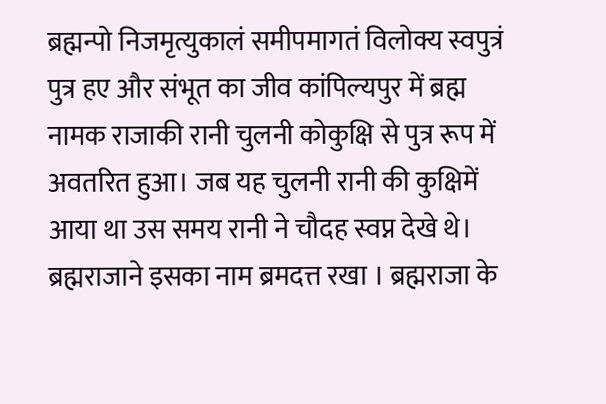ब्रह्मन्पो निजमृत्युकालं समीपमागतं विलोक्य स्वपुत्रं पुत्र हए और संभूत का जीव कांपिल्यपुर में ब्रह्म नामक राजाकी रानी चुलनी कोकुक्षि से पुत्र रूप में अवतरित हुआ। जब यह चुलनी रानी की कुक्षिमें आया था उस समय रानी ने चौदह स्वप्न देखे थे। ब्रह्मराजाने इसका नाम ब्रमदत्त रखा । ब्रह्मराजा के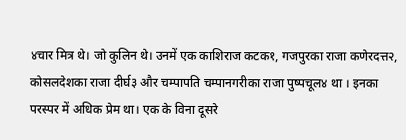४चार मित्र थे। जो कुलिन थे। उनमें एक काशिराज कटक१, गजपुरका राजा कणेरदत्त२, कोसलदेशका राजा दीर्घ३ और चम्पापति चम्पानगरीका राजा पुष्पचूल४ था । इनका परस्पर में अधिक प्रेम था। एक के विना दूसरे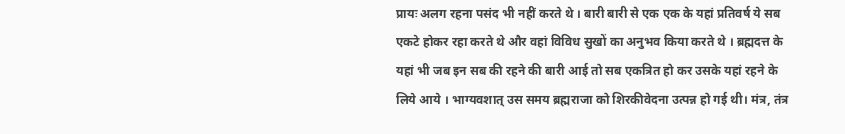प्रायः अलग रहना पसंद भी नहीं करते थे । बारी बारी से एक एक के यहां प्रतिवर्ष ये सब एकटे होकर रहा करते थे और वहां विविध सुखों का अनुभव किया करते थे । ब्रह्मदत्त के यहां भी जब इन सब की रहने की बारी आई तो सब एकत्रित हो कर उसके यहां रहने के लिये आये । भाग्यवशात् उस समय ब्रह्मराजा को शिरकीवेदना उत्पन्न हो गई थी। मंत्र, तंत्र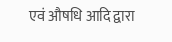एवं औषधि आदि द्वारा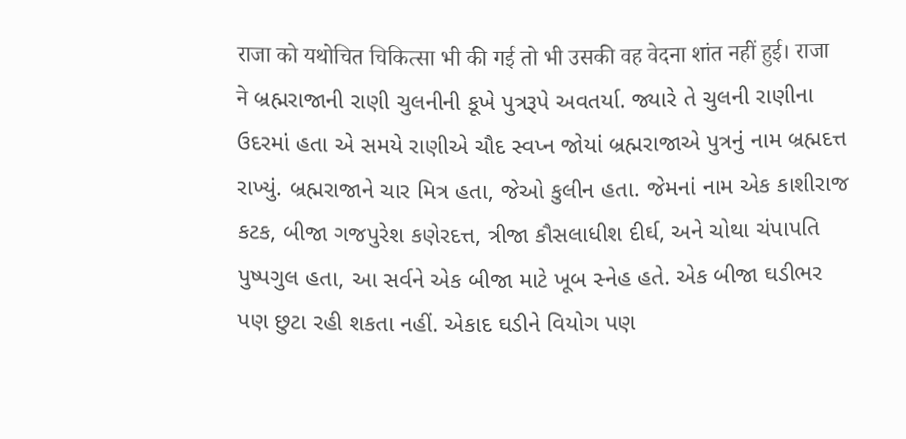राजा को यथोचित चिकित्सा भी की गई तो भी उसकी वह वेदना शांत नहीं हुई। राजा ने બ્રહ્મરાજાની રાણી ચુલનીની કૂખે પુત્રરૂપે અવતર્યા. જ્યારે તે ચુલની રાણીના ઉદરમાં હતા એ સમયે રાણીએ ચૌદ સ્વપ્ન જોયાં બ્રહ્મરાજાએ પુત્રનું નામ બ્રહ્મદત્ત રાખ્યું. બ્રહ્મરાજાને ચાર મિત્ર હતા, જેઓ કુલીન હતા. જેમનાં નામ એક કાશીરાજ કટક, બીજા ગજપુરેશ કણેરદત્ત, ત્રીજા કૌસલાધીશ દીર્ઘ, અને ચોથા ચંપાપતિ પુષ્પગુલ હતા, આ સર્વને એક બીજા માટે ખૂબ સ્નેહ હતે. એક બીજા ઘડીભર પણ છુટા રહી શકતા નહીં. એકાદ ઘડીને વિયોગ પણ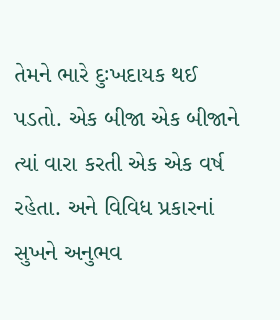તેમને ભારે દુઃખદાયક થઈ પડતો. એક બીજા એક બીજાને ત્યાં વારા કરતી એક એક વર્ષ રહેતા. અને વિવિધ પ્રકારનાં સુખને અનુભવ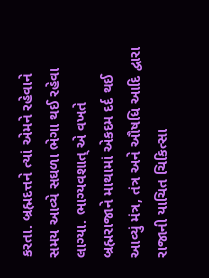કરતા. બ્રહ્મદત્તને ત્યાં એમને રહેવાને સમય આવ્યે સઘળા ભેગા થઈ રહેવા લાગ્યા. ભાગ્યવશાત્ એ વખતે બ્રહ્મરાજાને માથામાં એકદમ દર્દ થઈ આવ્યું મંત્ર, તંત્ર અને ઔષધિ આદિ દ્વારા રાજાની યાચિત ચિકિત્સા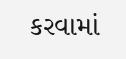કરવામાં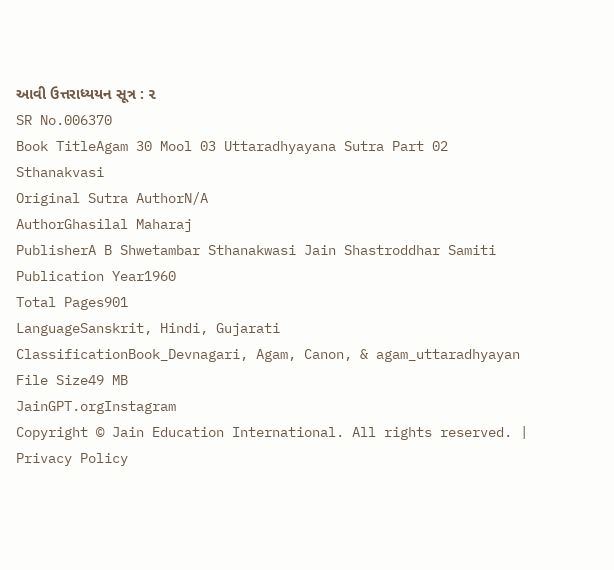આવી ઉત્તરાધ્યયન સૂત્ર : ૨
SR No.006370
Book TitleAgam 30 Mool 03 Uttaradhyayana Sutra Part 02 Sthanakvasi
Original Sutra AuthorN/A
AuthorGhasilal Maharaj
PublisherA B Shwetambar Sthanakwasi Jain Shastroddhar Samiti
Publication Year1960
Total Pages901
LanguageSanskrit, Hindi, Gujarati
ClassificationBook_Devnagari, Agam, Canon, & agam_uttaradhyayan
File Size49 MB
JainGPT.orgInstagram
Copyright © Jain Education International. All rights reserved. | Privacy Policy